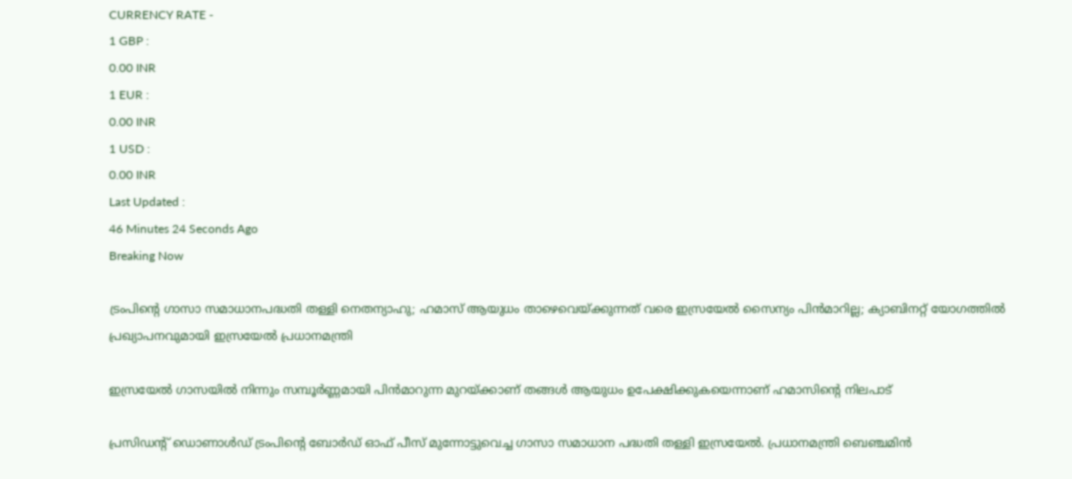CURRENCY RATE -
1 GBP :
0.00 INR
1 EUR :
0.00 INR
1 USD :
0.00 INR
Last Updated :
46 Minutes 24 Seconds Ago
Breaking Now

ട്രംപിന്റെ ഗാസാ സമാധാനപദ്ധതി തള്ളി നെതന്യാഹു; ഹമാസ് ആയുധം താഴെവെയ്ക്കുന്നത് വരെ ഇസ്രയേല്‍ സൈന്യം പിന്‍മാറില്ല; ക്യാബിനറ്റ് യോഗത്തില്‍ പ്രഖ്യാപനവുമായി ഇസ്രയേല്‍ പ്രധാനമന്ത്രി

ഇസ്രയേല്‍ ഗാസയില്‍ നിന്നും സമ്പൂര്‍ണ്ണമായി പിന്‍മാറുന്ന മുറയ്ക്കാണ് തങ്ങള്‍ ആയുധം ഉപേക്ഷിക്കുകയെന്നാണ് ഹമാസിന്റെ നിലപാട്

പ്രസിഡന്റ് ഡൊണാള്‍ഡ് ട്രംപിന്റെ ബോര്‍ഡ് ഓഫ് പീസ് മുന്നോട്ടുവെച്ച ഗാസാ സമാധാന പദ്ധതി തള്ളി ഇസ്രയേല്‍. പ്രധാനമന്ത്രി ബെഞ്ചമിന്‍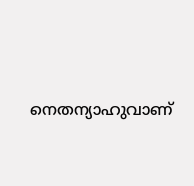നെതന്യാഹുവാണ്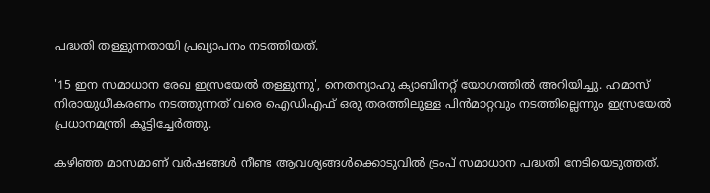പദ്ധതി തള്ളുന്നതായി പ്രഖ്യാപനം നടത്തിയത്.

'15 ഇന സമാധാന രേഖ ഇസ്രയേല്‍ തള്ളുന്നു', നെതന്യാഹു ക്യാബിനറ്റ് യോഗത്തില്‍ അറിയിച്ചു. ഹമാസ് നിരായുധീകരണം നടത്തുന്നത് വരെ ഐഡിഎഫ് ഒരു തരത്തിലുള്ള പിന്‍മാറ്റവും നടത്തില്ലെന്നും ഇസ്രയേല്‍ പ്രധാനമന്ത്രി കൂട്ടിച്ചേര്‍ത്തു.

കഴിഞ്ഞ മാസമാണ് വര്‍ഷങ്ങള്‍ നീണ്ട ആവശ്യങ്ങള്‍ക്കൊടുവില്‍ ട്രംപ് സമാധാന പദ്ധതി നേടിയെടുത്തത്.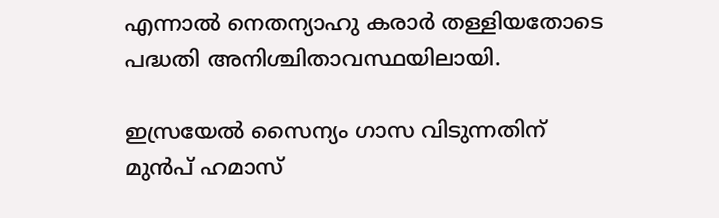എന്നാല്‍ നെതന്യാഹു കരാര്‍ തള്ളിയതോടെ പദ്ധതി അനിശ്ചിതാവസ്ഥയിലായി.

ഇസ്രയേല്‍ സൈന്യം ഗാസ വിടുന്നതിന് മുന്‍പ് ഹമാസ്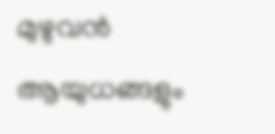മുഴുവന്‍ ആയുധങ്ങളും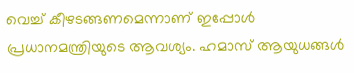വെച്ച് കീഴടങ്ങണമെന്നാണ് ഇപ്പോള്‍ പ്രധാനമന്ത്രിയുടെ ആവശ്യം. ഹമാസ് ആയുധങ്ങള്‍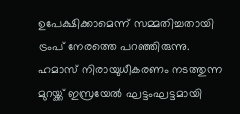ഉപേക്ഷിക്കാമെന്ന് സമ്മതിച്ചതായി ട്രംപ് നേരത്തെ പറഞ്ഞിരുന്നു. ഹമാസ് നിരായുധീകരണം നടത്തുന്ന മുറയ്ക്ക് ഇസ്രയേല്‍ ഘട്ടംഘട്ടമായി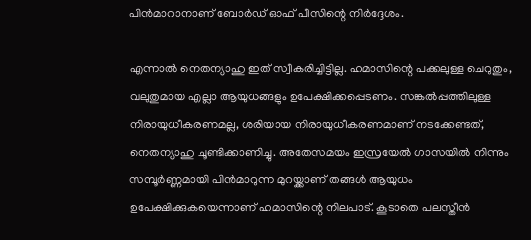പിന്‍മാറാനാണ് ബോര്‍ഡ് ഓഫ് പീസിന്റെ നിര്‍ദ്ദേശം.

എന്നാല്‍ നെതന്യാഹു ഇത് സ്വീകരിച്ചിട്ടില്ല. ഹമാസിന്റെ പക്കലുള്ള ചെറുതും, വലുതുമായ എല്ലാ ആയുധങ്ങളും ഉപേക്ഷിക്കപ്പെടണം. സങ്കല്‍പ്പത്തിലുള്ള നിരായുധീകരണമല്ല, ശരിയായ നിരായുധീകരണമാണ് നടക്കേണ്ടത്, നെതന്യാഹു ചൂണ്ടിക്കാണിച്ചു. അതേസമയം ഇസ്രയേല്‍ ഗാസയില്‍ നിന്നും സമ്പൂര്‍ണ്ണമായി പിന്‍മാറുന്ന മുറയ്ക്കാണ് തങ്ങള്‍ ആയുധം ഉപേക്ഷിക്കുകയെന്നാണ് ഹമാസിന്റെ നിലപാട്. കൂടാതെ പലസ്തീന്‍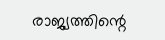രാജ്യത്തിന്റെ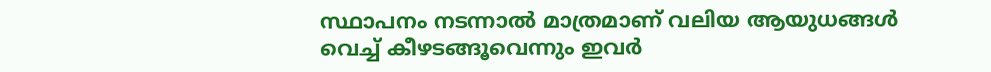സ്ഥാപനം നടന്നാല്‍ മാത്രമാണ് വലിയ ആയുധങ്ങള്‍ വെച്ച് കീഴടങ്ങൂവെന്നും ഇവര്‍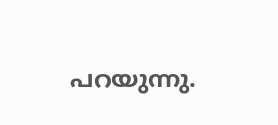പറയുന്നു.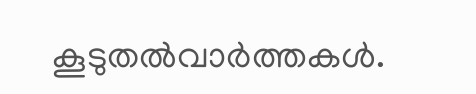കൂടുതല്‍വാര്‍ത്തകള്‍.